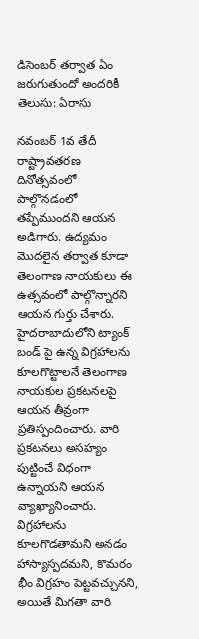డిసెంబర్ తర్వాత ఏం జరుగుతుందో అందరికీ తెలుసు: ఏరాసు

నవంబర్ 1వ తేదీ రాష్ట్రావతరణ దినోత్సవంలో పాల్గొనడంలో తప్పేముందని ఆయన అడిగారు. ఉద్యమం మొదలైన తర్వాత కూడా తెలంగాణ నాయకులు ఈ ఉత్సవంలో పాల్గొన్నారని ఆయన గుర్తు చేశారు. హైదరాబాదులోని ట్యాంక్ బండ్ పై ఉన్న విగ్రహాలను కూలగొట్టాలనే తెలంగాణ నాయకుల ప్రకటనలపై ఆయన తీవ్రంగా ప్రతిస్పందించారు. వారి ప్రకటనలు అసహ్యం పుట్టించే విధంగా ఉన్నాయని ఆయన వ్యాఖ్యానించారు. విగ్రహాలను కూలగొడతామని అనడం హాస్యాస్పదమని, కొమరం భీం విగ్రహం పెట్టవచ్చునని, అయితే మిగతా వారి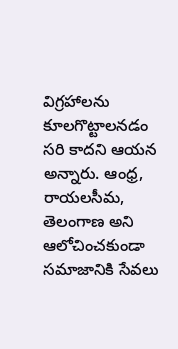విగ్రహాలను కూలగొట్టాలనడం సరి కాదని ఆయన అన్నారు. ఆంధ్ర, రాయలసీమ, తెలంగాణ అని ఆలోచించకుండా సమాజానికి సేవలు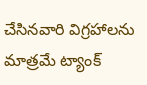చేసినవారి విగ్రహాలను మాత్రమే ట్యాంక్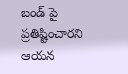బండ్ పై ప్రతిష్టించారని ఆయన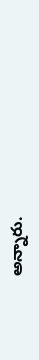అన్నారు.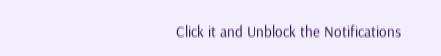Click it and Unblock the Notifications